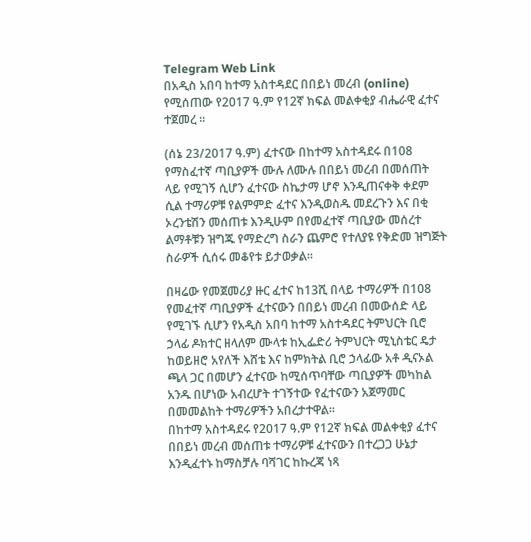Telegram Web Link
በአዲስ አበባ ከተማ አስተዳደር በበይነ መረብ (online) የሚሰጠው የ2017 ዓ.ም የ12ኛ ክፍል መልቀቂያ ብሔራዊ ፈተና ተጀመረ ።

(ሰኔ 23/2017 ዓ.ም) ፈተናው በከተማ አስተዳደሩ በ108 የማስፈተኛ ጣቢያዎች ሙሉ ለሙሉ በበይነ መረብ በመሰጠት ላይ የሚገኝ ሲሆን ፈተናው ስኬታማ ሆኖ እንዲጠናቀቅ ቀደም ሲል ተማሪዎቹ የልምምድ ፈተና እንዲወስዱ መደረጉን እና በቂ ኦረንቴሽን መሰጠቱ እንዲሁም በየመፈተኛ ጣቢያው መሰረተ ልማቶቹን ዝግጁ የማድረግ ስራን ጨምሮ የተለያዩ የቅድመ ዝግጅት ስራዎች ሲሰሩ መቆየቱ ይታወቃል።

በዛሬው የመጀመሪያ ዙር ፈተና ከ13ሺ በላይ ተማሪዎች በ108 የመፈተኛ ጣቢያዎች ፈተናውን በበይነ መረብ በመውሰድ ላይ የሚገኙ ሲሆን የአዲስ አበባ ከተማ አስተዳደር ትምህርት ቢሮ ኃላፊ ዶክተር ዘላለም ሙላቱ ከኢፌድሪ ትምህርት ሚኒስቴር ዴታ ከወይዘሮ አየለች እሸቴ እና ከምክትል ቢሮ ኃላፊው አቶ ዲናኦል ጫላ ጋር በመሆን ፈተናው ከሚሰጥባቸው ጣቢያዎች መካከል አንዱ በሆነው አብረሆት ተገኝተው የፈተናውን አጀማመር በመመልከት ተማሪዎችን አበረታተዋል።
በከተማ አስተዳደሩ የ2017 ዓ.ም የ12ኛ ክፍል መልቀቂያ ፈተና በበይነ መረብ መሰጠቱ ተማሪዎቹ ፈተናውን በተረጋጋ ሁኔታ እንዲፈተኑ ከማስቻሉ ባሻገር ከኩረጃ ነጻ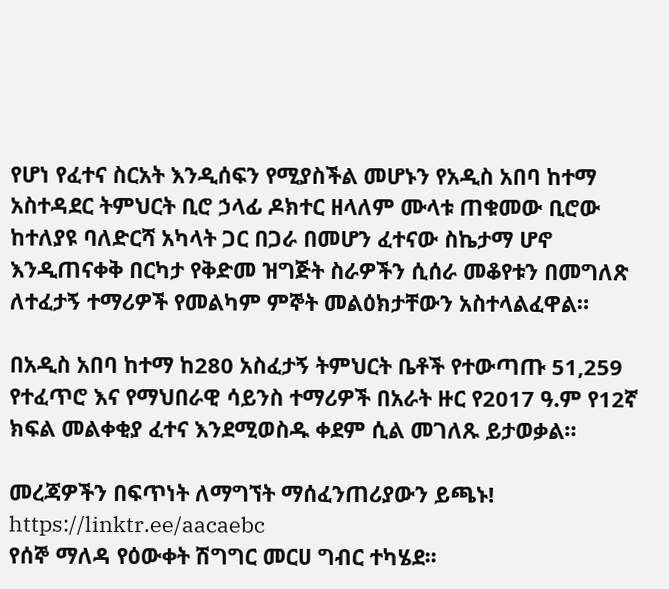የሆነ የፈተና ስርአት እንዲሰፍን የሚያስችል መሆኑን የአዲስ አበባ ከተማ አስተዳደር ትምህርት ቢሮ ኃላፊ ዶክተር ዘላለም ሙላቱ ጠቁመው ቢሮው ከተለያዩ ባለድርሻ አካላት ጋር በጋራ በመሆን ፈተናው ስኬታማ ሆኖ እንዲጠናቀቅ በርካታ የቅድመ ዝግጅት ስራዎችን ሲሰራ መቆየቱን በመግለጽ ለተፈታኝ ተማሪዎች የመልካም ምኞት መልዕክታቸውን አስተላልፈዋል።

በአዲስ አበባ ከተማ ከ280 አስፈታኝ ትምህርት ቤቶች የተውጣጡ 51,259 የተፈጥሮ እና የማህበራዊ ሳይንስ ተማሪዎች በአራት ዙር የ2017 ዓ.ም የ12ኛ ክፍል መልቀቂያ ፈተና እንደሚወስዱ ቀደም ሲል መገለጹ ይታወቃል።

መረጃዎችን በፍጥነት ለማግኘት ማሰፈንጠሪያውን ይጫኑ!
https://linktr.ee/aacaebc
የሰኞ ማለዳ የዕውቀት ሽግግር መርሀ ግብር ተካሄደ፡፡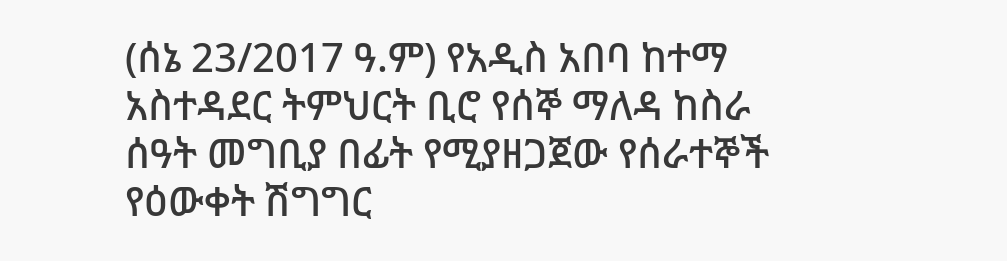(ሰኔ 23/2017 ዓ.ም) የአዲስ አበባ ከተማ አስተዳደር ትምህርት ቢሮ የሰኞ ማለዳ ከስራ ሰዓት መግቢያ በፊት የሚያዘጋጀው የሰራተኞች የዕውቀት ሽግግር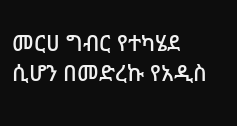መርሀ ግብር የተካሄደ ሲሆን በመድረኩ የአዲስ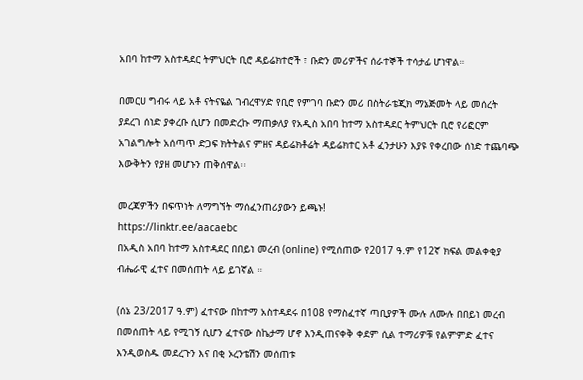አበባ ከተማ አስተዳደር ትምህርት ቢሮ ዳይሬክተሮች ፣ ቡድን መሪዎችና ሰራተኞች ተሳታፊ ሆነዋል።

በመርሀ ግብሩ ላይ አቶ ናትናዬል ገብረዋሃድ የቢሮ የምገባ ቡድን መሪ በስትራቴጂክ ማኔጅመት ላይ መሰረት ያደረገ ሰነድ ያቀረቡ ሲሆን በመድረኩ ማጠቃለያ የአዲስ አበባ ከተማ አስተዳደር ትምህርት ቢሮ የሪፎርም አገልግሎት አሰጣጥ ድጋፍ ክትትልና ምዘና ዳይሬክቶሬት ዳይሬክተር አቶ ፈንታሁን እያዩ የቀረበው ሰነድ ተጨባጭ እውቅትን የያዘ መሆኑን ጠቅሰዋል፡፡

መረጃዎችን በፍጥነት ለማግኘት ማሰፈንጠሪያውን ይጫኑ!
https://linktr.ee/aacaebc
በአዲስ አበባ ከተማ አስተዳደር በበይነ መረብ (online) የሚሰጠው የ2017 ዓ.ም የ12ኛ ክፍል መልቀቂያ ብሔራዊ ፈተና በመሰጠት ላይ ይገኛል ።

(ሰኔ 23/2017 ዓ.ም) ፈተናው በከተማ አስተዳደሩ በ108 የማስፈተኛ ጣቢያዎች ሙሉ ለሙሉ በበይነ መረብ በመሰጠት ላይ የሚገኝ ሲሆን ፈተናው ስኬታማ ሆኖ እንዲጠናቀቅ ቀደም ሲል ተማሪዎቹ የልምምድ ፈተና እንዲወስዱ መደረጉን እና በቂ ኦረንቴሽን መሰጠቱ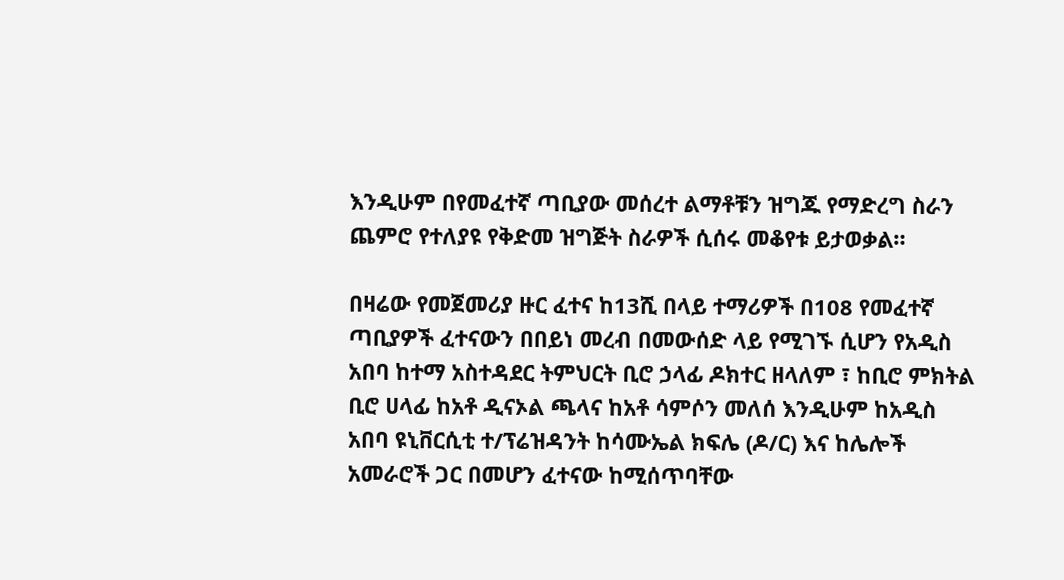እንዲሁም በየመፈተኛ ጣቢያው መሰረተ ልማቶቹን ዝግጁ የማድረግ ስራን ጨምሮ የተለያዩ የቅድመ ዝግጅት ስራዎች ሲሰሩ መቆየቱ ይታወቃል።

በዛሬው የመጀመሪያ ዙር ፈተና ከ13ሺ በላይ ተማሪዎች በ108 የመፈተኛ ጣቢያዎች ፈተናውን በበይነ መረብ በመውሰድ ላይ የሚገኙ ሲሆን የአዲስ አበባ ከተማ አስተዳደር ትምህርት ቢሮ ኃላፊ ዶክተር ዘላለም ፣ ከቢሮ ምክትል ቢሮ ሀላፊ ከአቶ ዲናኦል ጫላና ከአቶ ሳምሶን መለሰ እንዲሁም ከአዲስ አበባ ዩኒቨርሲቲ ተ/ፕሬዝዳንት ከሳሙኤል ክፍሌ (ዶ/ር) እና ከሌሎች አመራሮች ጋር በመሆን ፈተናው ከሚሰጥባቸው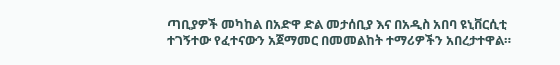ጣቢያዎች መካከል በአድዋ ድል መታሰቢያ እና በአዲስ አበባ ዩኒቨርሲቲ ተገኝተው የፈተናውን አጀማመር በመመልከት ተማሪዎችን አበረታተዋል።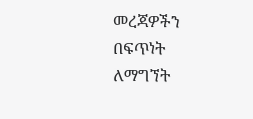መረጃዎችን በፍጥነት ለማግኘት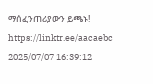ማሰፈንጠሪያውን ይጫኑ!
https://linktr.ee/aacaebc
2025/07/07 16:39:12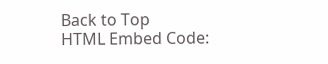Back to Top
HTML Embed Code: